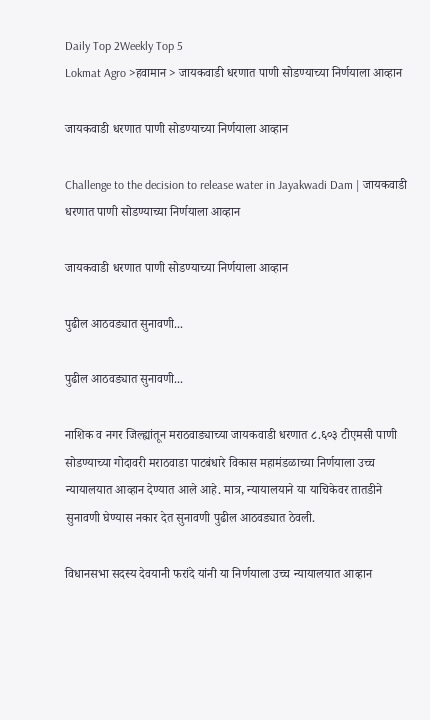Daily Top 2Weekly Top 5
Lokmat Agro >हवामान > जायकवाडी धरणात पाणी सोडण्याच्या निर्णयाला आव्हान

जायकवाडी धरणात पाणी सोडण्याच्या निर्णयाला आव्हान

Challenge to the decision to release water in Jayakwadi Dam | जायकवाडी धरणात पाणी सोडण्याच्या निर्णयाला आव्हान

जायकवाडी धरणात पाणी सोडण्याच्या निर्णयाला आव्हान

पुढील आठवड्यात सुनावणी...

पुढील आठवड्यात सुनावणी...

नाशिक व नगर जिल्ह्यांतून मराठवाड्याच्या जायकवाडी धरणात ८.६०३ टीएमसी पाणी सोडण्याच्या गोदावरी मराठवाडा पाटबंधारे विकास महामंडळाच्या निर्णयाला उच्च न्यायालयात आव्हान देण्यात आले आहे. मात्र, न्यायालयाने या याचिकेवर तातडीने सुनावणी घेण्यास नकार देत सुनावणी पुढील आठवड्यात ठेवली.

विधानसभा सदस्य देवयानी फरांदे यांनी या निर्णयाला उच्च न्यायालयात आव्हान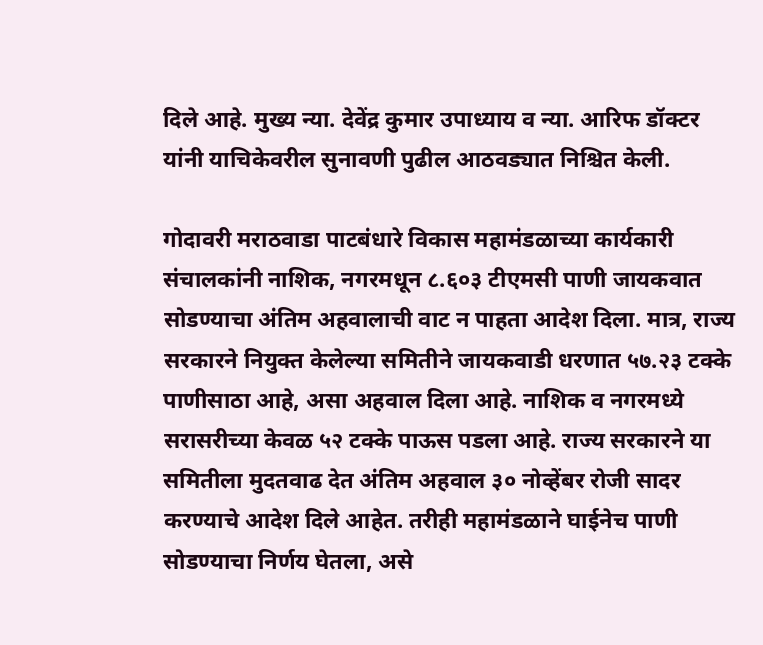दिले आहे. मुख्य न्या. देवेंद्र कुमार उपाध्याय व न्या. आरिफ डॉक्टर यांनी याचिकेवरील सुनावणी पुढील आठवड्यात निश्चित केली.

गोदावरी मराठवाडा पाटबंधारे विकास महामंडळाच्या कार्यकारी संचालकांनी नाशिक, नगरमधून ८.६०३ टीएमसी पाणी जायकवात सोडण्याचा अंतिम अहवालाची वाट न पाहता आदेश दिला. मात्र, राज्य सरकारने नियुक्त केलेल्या समितीने जायकवाडी धरणात ५७.२३ टक्के पाणीसाठा आहे, असा अहवाल दिला आहे. नाशिक व नगरमध्ये सरासरीच्या केवळ ५२ टक्के पाऊस पडला आहे. राज्य सरकारने या समितीला मुदतवाढ देत अंतिम अहवाल ३० नोव्हेंबर रोजी सादर करण्याचे आदेश दिले आहेत. तरीही महामंडळाने घाईनेच पाणी सोडण्याचा निर्णय घेतला, असे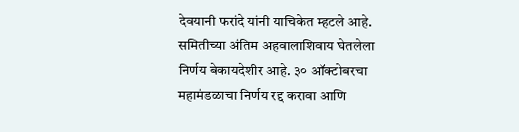देवयानी फरांदे यांनी याचिकेत म्हटले आहे. समितीच्या अंतिम अहवालाशिवाय घेतलेला निर्णय बेकायदेशीर आहे. ३० ऑक्टोबरचा महामंडळाचा निर्णय रद्द करावा आणि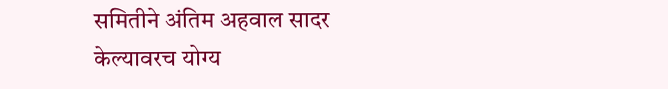समितीने अंतिम अहवाल सादर केल्यावरच योग्य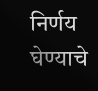निर्णय घेण्याचे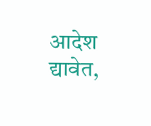आदेश द्यावेत,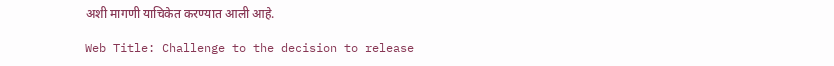अशी मागणी याचिकेत करण्यात आली आहे.

Web Title: Challenge to the decision to release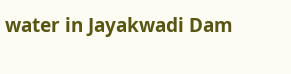water in Jayakwadi Dam